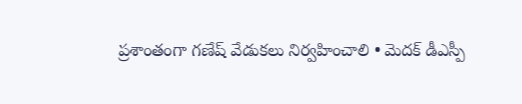ప్రశాంతంగా గణేష్ వేడుకలు నిర్వహించాలి • మెదక్ డీఎస్పీ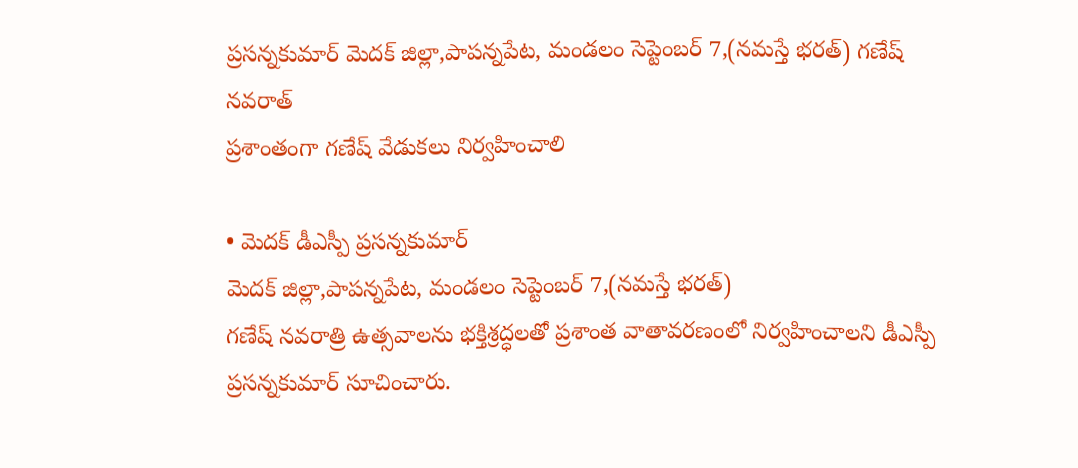ప్రసన్నకుమార్ మెదక్ జిల్లా,పాపన్నపేట, మండలం సెప్టెంబర్ 7,(నమస్తే భరత్) గణేష్ నవరాత్
ప్రశాంతంగా గణేష్ వేడుకలు నిర్వహించాలి

• మెదక్ డీఎస్పీ ప్రసన్నకుమార్
మెదక్ జిల్లా,పాపన్నపేట, మండలం సెప్టెంబర్ 7,(నమస్తే భరత్)
గణేష్ నవరాత్రి ఉత్సవాలను భక్తిశ్రద్ధలతో ప్రశాంత వాతావరణంలో నిర్వహించాలని డీఎస్పీ ప్రసన్నకుమార్ సూచించారు.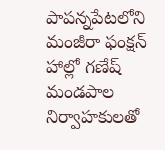పాపన్నపేటలోని మంజీరా ఫంక్షన్ హాల్లో గణేష్ మండపాల నిర్వాహకులతో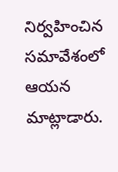నిర్వహించిన సమావేశంలో ఆయన మాట్లాడారు.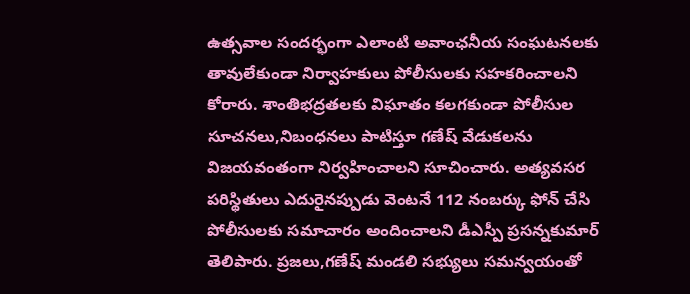ఉత్సవాల సందర్భంగా ఎలాంటి అవాంఛనీయ సంఘటనలకు తావులేకుండా నిర్వాహకులు పోలీసులకు సహకరించాలని కోరారు. శాంతిభద్రతలకు విఘాతం కలగకుండా పోలీసుల సూచనలు,నిబంధనలు పాటిస్తూ గణేష్ వేడుకలను విజయవంతంగా నిర్వహించాలని సూచించారు. అత్యవసర పరిస్థితులు ఎదురైనప్పుడు వెంటనే 112 నంబర్కు ఫోన్ చేసి పోలీసులకు సమాచారం అందించాలని డీఎస్పీ ప్రసన్నకుమార్ తెలిపారు. ప్రజలు,గణేష్ మండలి సభ్యులు సమన్వయంతో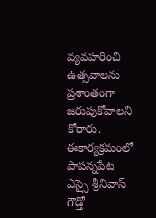వ్యవహరించి ఉత్సవాలను ప్రశాంతంగా జరుపుకోవాలని కోరారు. ఈకార్యక్రమంలో పాపన్నపేట ఎస్సై శ్రీనివాస్ గౌడ్తో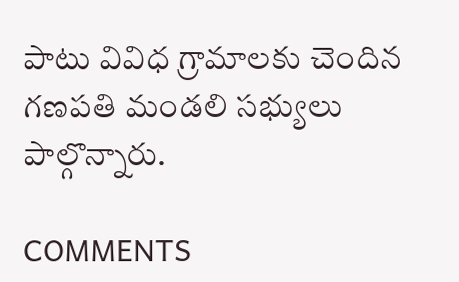పాటు వివిధ గ్రామాలకు చెందిన గణపతి మండలి సభ్యులు పాల్గొన్నారు.

COMMENTS